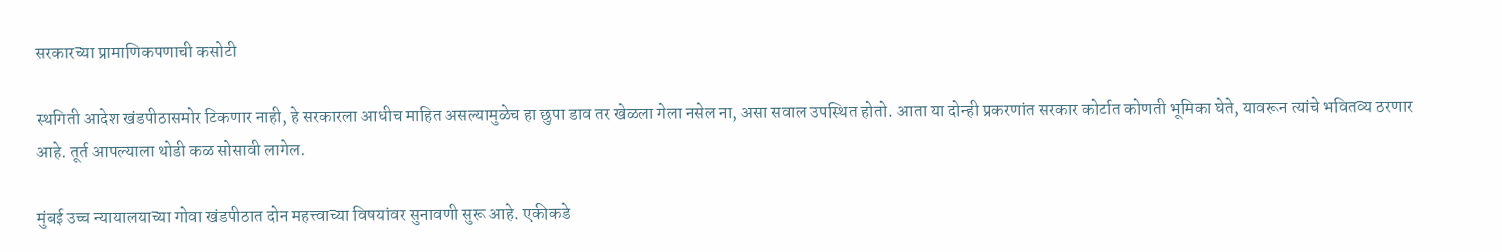सरकारच्या प्रामाणिकपणाची कसोटी

स्थगिती आदेश खंडपीठासमोर टिकणार नाही, हे सरकारला आधीच माहित असल्यामुळेच हा छुपा डाव तर खेळला गेला नसेल ना, असा सवाल उपस्थित होतो. आता या दोन्ही प्रकरणांत सरकार कोर्टात कोणती भूमिका घेते, यावरून त्यांचे भवितव्य ठरणार आहे. तूर्त आपल्याला थोडी कळ सोसावी लागेल.

मुंबई उच्च न्यायालयाच्या गोवा खंडपीठात दोन महत्त्वाच्या विषयांवर सुनावणी सुरू आहे. एकीकडे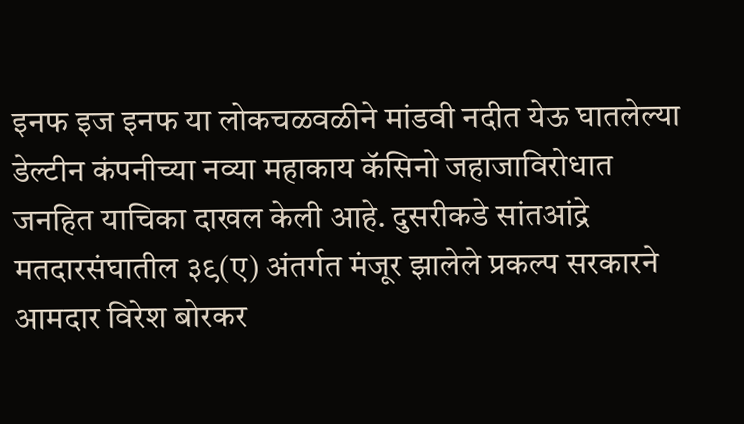इनफ इज इनफ या लोकचळवळीने मांडवी नदीत येऊ घातलेल्या डेल्टीन कंपनीच्या नव्या महाकाय कॅसिनो जहाजाविरोधात जनहित याचिका दाखल केली आहे. दुसरीकडे सांतआंद्रे मतदारसंघातील ३९(ए) अंतर्गत मंजूर झालेले प्रकल्प सरकारने आमदार विरेश बोरकर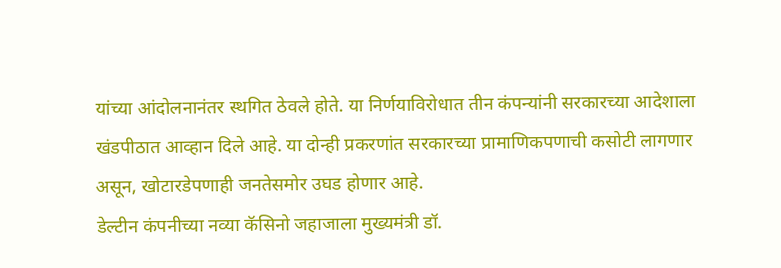यांच्या आंदोलनानंतर स्थगित ठेवले होते. या निर्णयाविरोधात तीन कंपन्यांनी सरकारच्या आदेशाला खंडपीठात आव्हान दिले आहे. या दोन्ही प्रकरणांत सरकारच्या प्रामाणिकपणाची कसोटी लागणार असून, खोटारडेपणाही जनतेसमोर उघड होणार आहे.
डेल्टीन कंपनीच्या नव्या कॅसिनो जहाजाला मुख्यमंत्री डॉ.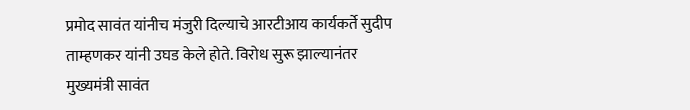प्रमोद सावंत यांनीच मंजुरी दिल्याचे आरटीआय कार्यकर्ते सुदीप ताम्हणकर यांनी उघड केले होते. विरोध सुरू झाल्यानंतर मुख्यमंत्री सावंत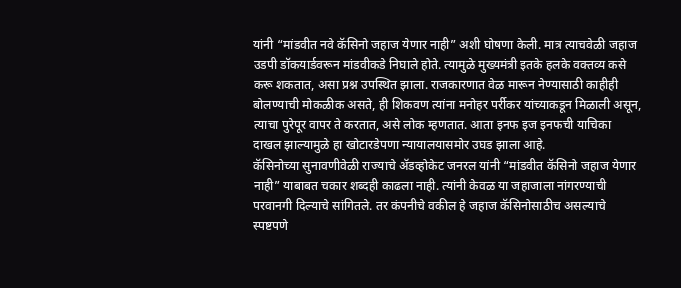यांनी “मांडवीत नवे कॅसिनो जहाज येणार नाही” अशी घोषणा केली. मात्र त्याचवेळी जहाज उडपी डॉकयार्डवरून मांडवीकडे निघाले होते. त्यामुळे मुख्यमंत्री इतके हलके वक्तव्य कसे करू शकतात, असा प्रश्न उपस्थित झाला. राजकारणात वेळ मारून नेण्यासाठी काहीही बोलण्याची मोकळीक असते, ही शिकवण त्यांना मनोहर पर्रीकर यांच्याकडून मिळाली असून, त्याचा पुरेपूर वापर ते करतात, असे लोक म्हणतात. आता इनफ इज इनफची याचिका दाखल झाल्यामुळे हा खोटारडेपणा न्यायालयासमोर उघड झाला आहे.
कॅसिनोच्या सुनावणीवेळी राज्याचे ॲडव्होकेट जनरल यांनी “मांडवीत कॅसिनो जहाज येणार नाही” याबाबत चकार शब्दही काढला नाही. त्यांनी केवळ या जहाजाला नांगरण्याची परवानगी दिल्याचे सांगितले. तर कंपनीचे वकील हे जहाज कॅसिनोसाठीच असल्याचे स्पष्टपणे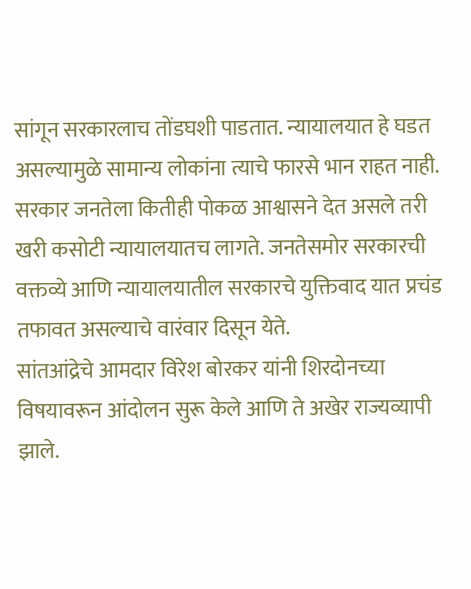सांगून सरकारलाच तोंडघशी पाडतात. न्यायालयात हे घडत असल्यामुळे सामान्य लोकांना त्याचे फारसे भान राहत नाही. सरकार जनतेला कितीही पोकळ आश्वासने देत असले तरी खरी कसोटी न्यायालयातच लागते. जनतेसमोर सरकारची वक्तव्ये आणि न्यायालयातील सरकारचे युक्तिवाद यात प्रचंड तफावत असल्याचे वारंवार दिसून येते.
सांतआंद्रेचे आमदार विरेश बोरकर यांनी शिरदोनच्या विषयावरून आंदोलन सुरू केले आणि ते अखेर राज्यव्यापी झाले.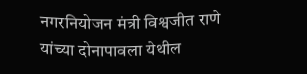नगरनियोजन मंत्री विश्वजीत राणे यांच्या दोनापावला येथील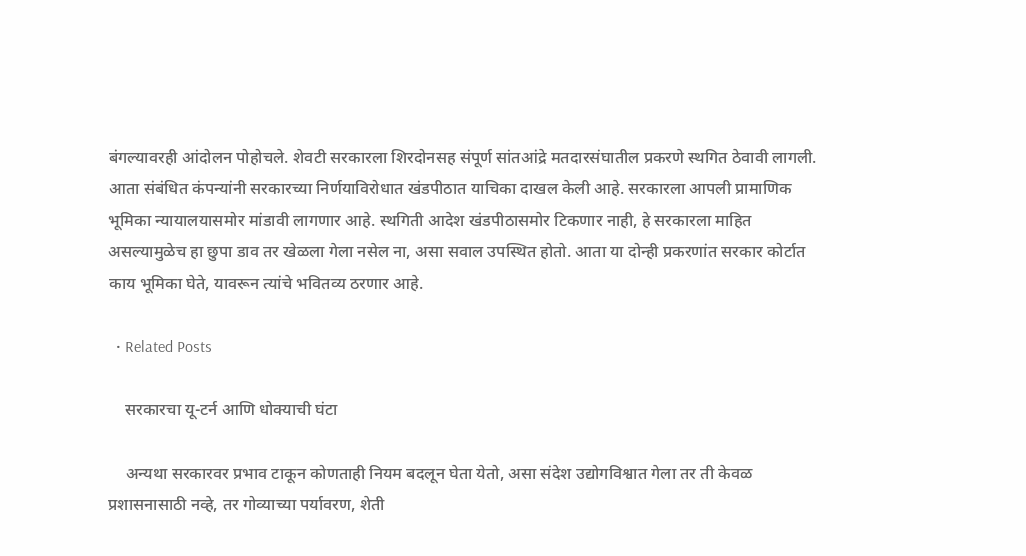बंगल्यावरही आंदोलन पोहोचले. शेवटी सरकारला शिरदोनसह संपूर्ण सांतआंद्रे मतदारसंघातील प्रकरणे स्थगित ठेवावी लागली. आता संबंधित कंपन्यांनी सरकारच्या निर्णयाविरोधात खंडपीठात याचिका दाखल केली आहे. सरकारला आपली प्रामाणिक भूमिका न्यायालयासमोर मांडावी लागणार आहे. स्थगिती आदेश खंडपीठासमोर टिकणार नाही, हे सरकारला माहित असल्यामुळेच हा छुपा डाव तर खेळला गेला नसेल ना, असा सवाल उपस्थित होतो. आता या दोन्ही प्रकरणांत सरकार कोर्टात काय भूमिका घेते, यावरून त्यांचे भवितव्य ठरणार आहे.

  • Related Posts

    सरकारचा यू-टर्न आणि धोक्याची घंटा

    अन्यथा सरकारवर प्रभाव टाकून कोणताही नियम बदलून घेता येतो, असा संदेश उद्योगविश्वात गेला तर ती केवळ प्रशासनासाठी नव्हे, तर गोव्याच्या पर्यावरण, शेती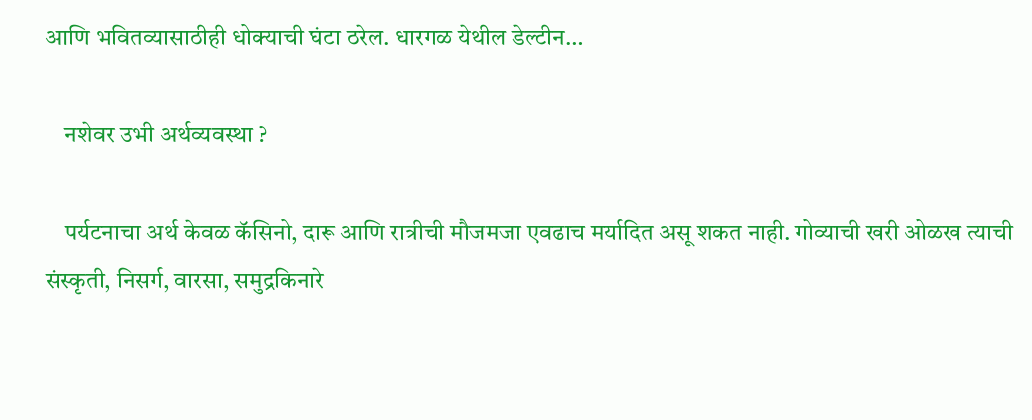आणि भवितव्यासाठीही धोक्याची घंटा ठरेल. धारगळ येथील डेल्टीन…

    नशेवर उभी अर्थव्यवस्था ?

    पर्यटनाचा अर्थ केवळ कॅसिनो, दारू आणि रात्रीची मौजमजा एवढाच मर्यादित असू शकत नाही. गोव्याची खरी ओळख त्याची संस्कृती, निसर्ग, वारसा, समुद्रकिनारे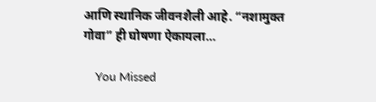आणि स्थानिक जीवनशैली आहे. “नशामुक्त गोवा” ही घोषणा ऐकायला…

    You Missed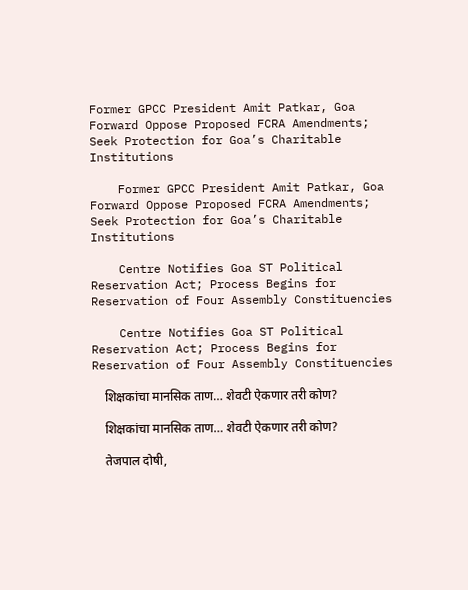Former GPCC President Amit Patkar, Goa Forward Oppose Proposed FCRA Amendments; Seek Protection for Goa’s Charitable Institutions

    Former GPCC President Amit Patkar, Goa Forward Oppose Proposed FCRA Amendments; Seek Protection for Goa’s Charitable Institutions

    Centre Notifies Goa ST Political Reservation Act; Process Begins for Reservation of Four Assembly Constituencies

    Centre Notifies Goa ST Political Reservation Act; Process Begins for Reservation of Four Assembly Constituencies

    शिक्षकांचा मानसिक ताण… शेवटी ऐकणार तरी कोण?

    शिक्षकांचा मानसिक ताण… शेवटी ऐकणार तरी कोण?

    तेजपाल दोषी,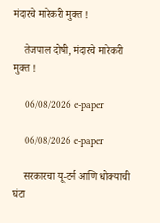मंदारचे मारेकरी मुक्त !

    तेजपाल दोषी, मंदारचे मारेकरी मुक्त !

    06/08/2026 e-paper

    06/08/2026 e-paper

    सरकारचा यू-टर्न आणि धोक्याची घंटा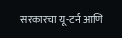सरकारचा यू-टर्न आणि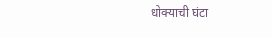धोक्याची घंटा